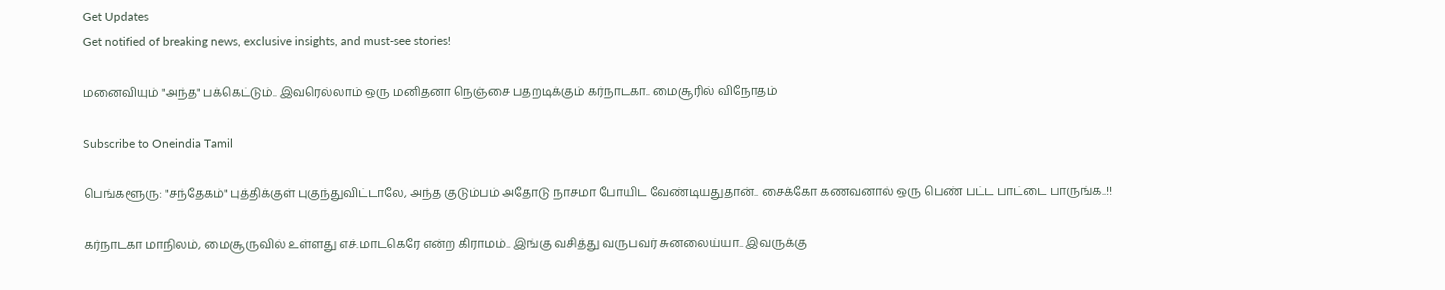Get Updates
Get notified of breaking news, exclusive insights, and must-see stories!

மனைவியும் "அந்த" பக்கெட்டும்.. இவரெல்லாம் ஒரு மனிதனா நெஞ்சை பதறடிக்கும் கர்நாடகா.. மைசூரில் விநோதம்

Subscribe to Oneindia Tamil

பெங்களூரு: "சந்தேகம்" புத்திக்குள் புகுந்துவிட்டாலே, அந்த குடும்பம் அதோடு நாசமா போயிட வேண்டியதுதான்.. சைக்கோ கணவனால் ஒரு பெண் பட்ட பாட்டை பாருங்க..!!

கர்நாடகா மாநிலம், மைசூருவில் உள்ளது எச்.மாடகெரே என்ற கிராமம்.. இங்கு வசித்து வருபவர் சுனலைய்யா.. இவருக்கு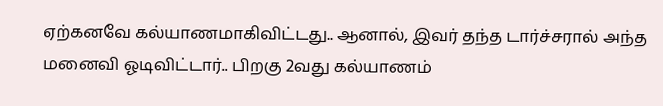ஏற்கனவே கல்யாணமாகிவிட்டது.. ஆனால், இவர் தந்த டார்ச்சரால் அந்த மனைவி ஓடிவிட்டார்.. பிறகு 2வது கல்யாணம்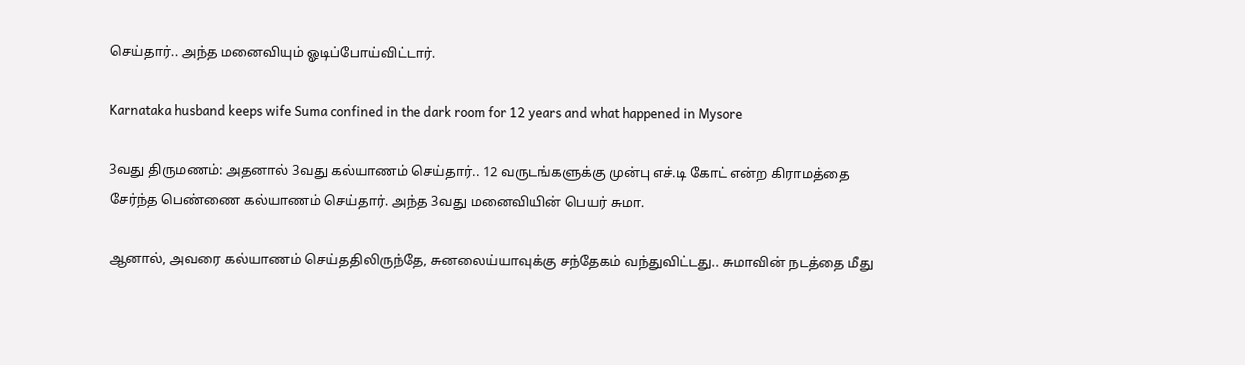செய்தார்.. அந்த மனைவியும் ஓடிப்போய்விட்டார்.

Karnataka husband keeps wife Suma confined in the dark room for 12 years and what happened in Mysore

3வது திருமணம்: அதனால் 3வது கல்யாணம் செய்தார்.. 12 வருடங்களுக்கு முன்பு எச்.டி கோட் என்ற கிராமத்தை சேர்ந்த பெண்ணை கல்யாணம் செய்தார். அந்த 3வது மனைவியின் பெயர் சுமா.

ஆனால், அவரை கல்யாணம் செய்ததிலிருந்தே, சுனலைய்யாவுக்கு சந்தேகம் வந்துவிட்டது.. சுமாவின் நடத்தை மீது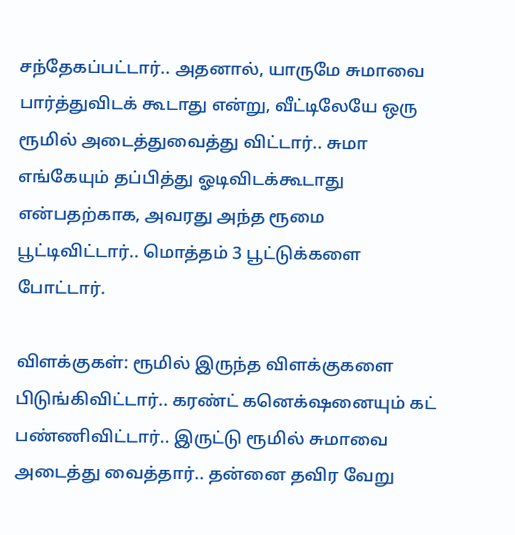சந்தேகப்பட்டார்.. அதனால், யாருமே சுமாவை பார்த்துவிடக் கூடாது என்று, வீட்டிலேயே ஒரு ரூமில் அடைத்துவைத்து விட்டார்.. சுமா எங்கேயும் தப்பித்து ஓடிவிடக்கூடாது என்பதற்காக, அவரது அந்த ரூமை பூட்டிவிட்டார்.. மொத்தம் 3 பூட்டுக்களை போட்டார்.

விளக்குகள்: ரூமில் இருந்த விளக்குகளை பிடுங்கிவிட்டார்.. கரண்ட் கனெக்‌ஷனையும் கட் பண்ணிவிட்டார்.. இருட்டு ரூமில் சுமாவை அடைத்து வைத்தார்.. தன்னை தவிர வேறு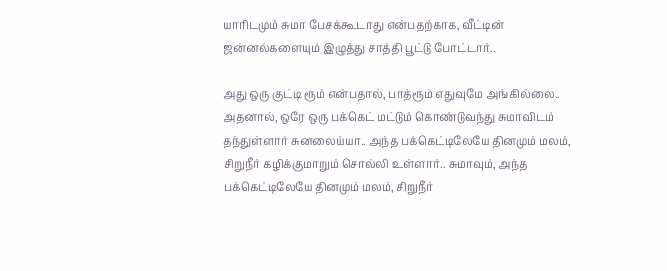யாரிடமும் சுமா பேசக்கூடாது என்பதற்காக, வீட்டின் ஜன்னல்களையும் இழுத்து சாத்தி பூட்டு போட்டார்..

அது ஒரு குட்டி ரூம் என்பதால், பாத்ரூம் எதுவுமே அங்கில்லை.. அதனால், ஒரே ஒரு பக்கெட் மட்டும் கொண்டுவந்து சுமாவிடம் தந்துள்ளார் சுனலைய்யா.. அந்த பக்கெட்டிலேயே தினமும் மலம், சிறுநீர் கழிக்குமாறும் சொல்லி உள்ளார்.. சுமாவும், அந்த பக்கெட்டிலேயே தினமும் மலம், சிறுநீர்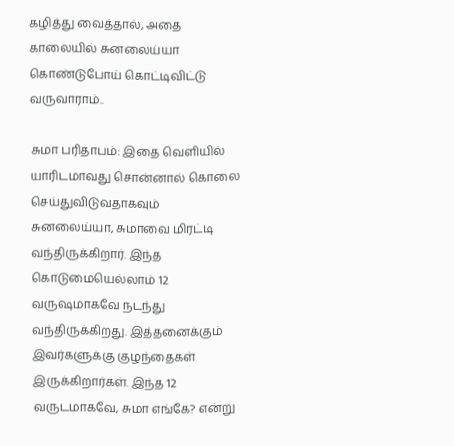கழித்து வைத்தால், அதை காலையில் சுனலைய்யா கொண்டுபோய் கொட்டிவிட்டு வருவாராம்..

சுமா பரிதாபம்: இதை வெளியில் யாரிடமாவது சொன்னால் கொலை செய்துவிடுவதாகவும் சுனலைய்யா, சுமாவை மிரட்டி வந்திருக்கிறார். இந்த கொடுமையெல்லாம் 12 வருஷமாகவே நடந்து வந்திருக்கிறது. இத்தனைக்கும் இவர்களுக்கு குழந்தைகள் இருக்கிறார்கள். இந்த 12 வருடமாகவே, சுமா எங்கே? என்று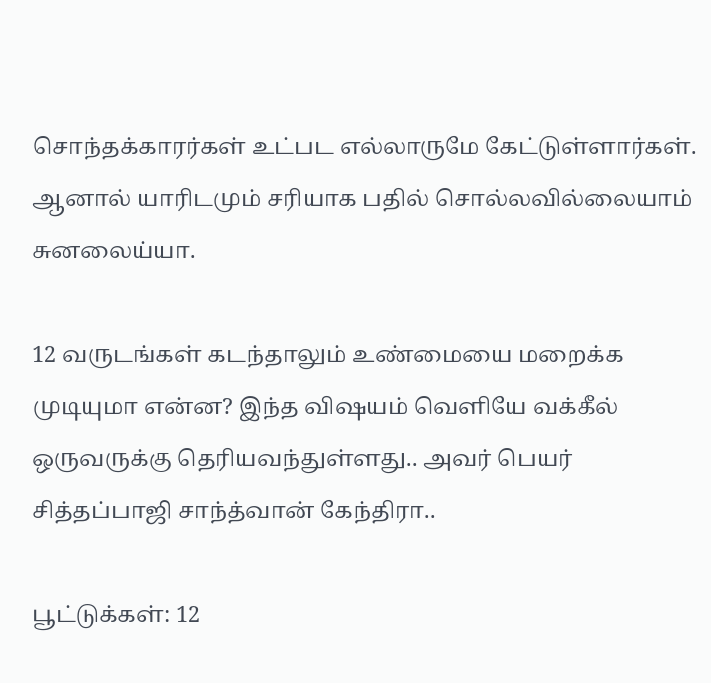சொந்தக்காரர்கள் உட்பட எல்லாருமே கேட்டுள்ளார்கள். ஆனால் யாரிடமும் சரியாக பதில் சொல்லவில்லையாம் சுனலைய்யா.

12 வருடங்கள் கடந்தாலும் உண்மையை மறைக்க முடியுமா என்ன? இந்த விஷயம் வெளியே வக்கீல் ஒருவருக்கு தெரியவந்துள்ளது.. அவர் பெயர் சித்தப்பாஜி சாந்த்வான் கேந்திரா..

பூட்டுக்கள்: 12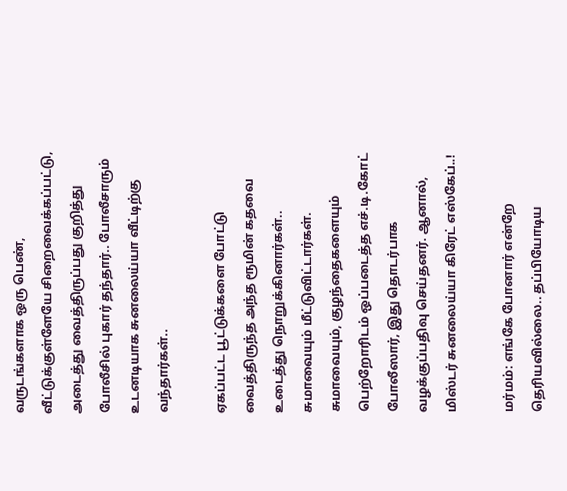வருடங்களாக ஒரு பெண், வீட்டுக்குள்ளேயே சிறைவைக்கப்பட்டு, அடைத்து வைத்திருப்பது குறித்து போலீசில் புகார் தந்தார்.. போலீசாரும் உடனடியாக சுனலைய்யா வீட்டிற்கு வந்தார்கள்..

ஏகப்பட்ட பூட்டுக்களை போட்டு வைத்திருந்த அந்த ரூமின் கதவை உடைத்து நொறுக்கினார்கள்.. சுமாவையும் மீட்டுவிட்டார்கள். சுமாவையும், குழந்தைகளையும் பெற்றோரிடம் ஒப்படைத்த எச்.டி.கோட் போலீஸார், இது தொடர்பாக வழக்குப்பதிவு செய்தனர். ஆனால், மிஸ்டர் சுனலைய்யா கிரேட் எஸ்கேப்..!

மர்மம்: எங்கே போனார் என்றே தெரியவில்லை.. தப்பியோடிய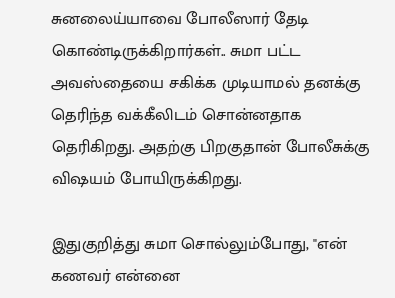சுனலைய்யாவை போலீஸார் தேடி கொண்டிருக்கிறார்கள்.. சுமா பட்ட அவஸ்தையை சகிக்க முடியாமல் தனக்கு தெரிந்த வக்கீலிடம் சொன்னதாக தெரிகிறது. அதற்கு பிறகுதான் போலீசுக்கு விஷயம் போயிருக்கிறது.

இதுகுறித்து சுமா சொல்லும்போது, "என் கணவர் என்னை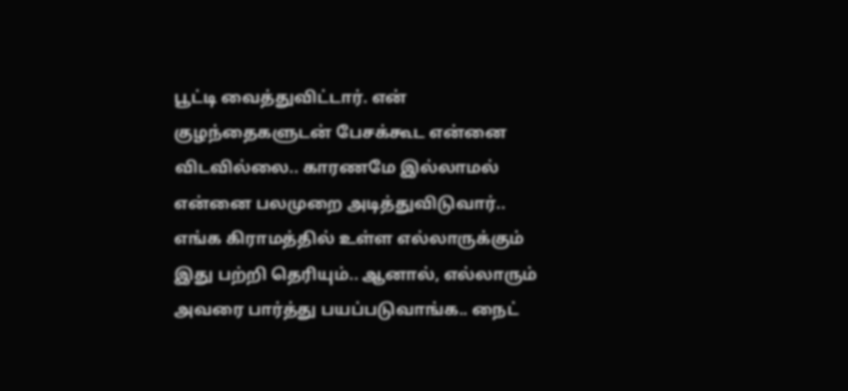பூட்டி வைத்துவிட்டார். என் குழந்தைகளுடன் பேசக்கூட என்னை விடவில்லை.. காரணமே இல்லாமல் என்னை பலமுறை அடித்துவிடுவார்.. எங்க கிராமத்தில் உள்ள எல்லாருக்கும் இது பற்றி தெரியும்.. ஆனால், எல்லாரும் அவரை பார்த்து பயப்படுவாங்க.. நைட்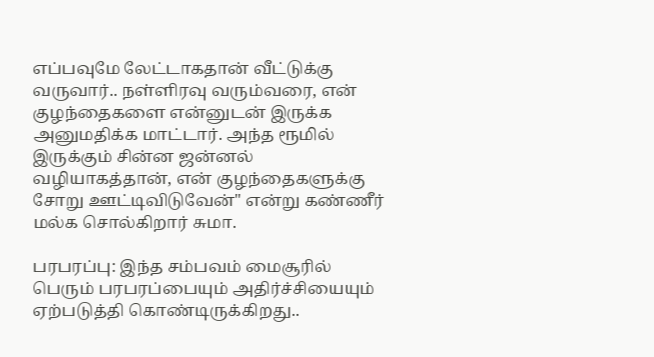எப்பவுமே லேட்டாகதான் வீட்டுக்கு வருவார்.. நள்ளிரவு வரும்வரை, என் குழந்தைகளை என்னுடன் இருக்க அனுமதிக்க மாட்டார். அந்த ரூமில் இருக்கும் சின்ன ஜன்னல் வழியாகத்தான், என் குழந்தைகளுக்கு சோறு ஊட்டிவிடுவேன்" என்று கண்ணீர் மல்க சொல்கிறார் சுமா.

பரபரப்பு: இந்த சம்பவம் மைசூரில் பெரும் பரபரப்பையும் அதிர்ச்சியையும் ஏற்படுத்தி கொண்டிருக்கிறது..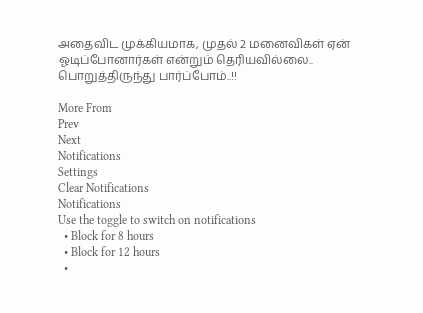அதைவிட முக்கியமாக, முதல் 2 மனைவிகள் ஏன் ஓடிப்போனார்கள் என்றும் தெரியவில்லை.. பொறுத்திருந்து பார்ப்போம்..!!

More From
Prev
Next
Notifications
Settings
Clear Notifications
Notifications
Use the toggle to switch on notifications
  • Block for 8 hours
  • Block for 12 hours
  •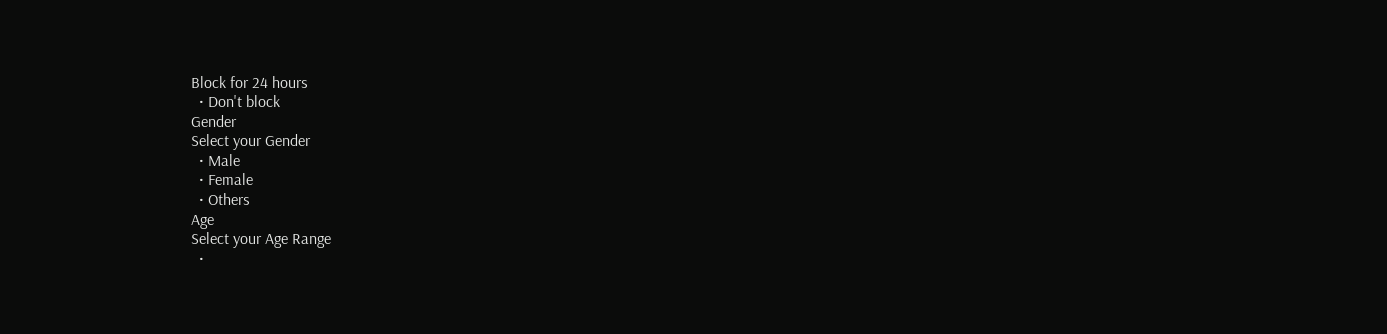Block for 24 hours
  • Don't block
Gender
Select your Gender
  • Male
  • Female
  • Others
Age
Select your Age Range
  •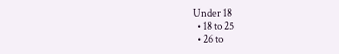Under 18
  • 18 to 25
  • 26 to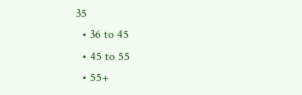35
  • 36 to 45
  • 45 to 55
  • 55+